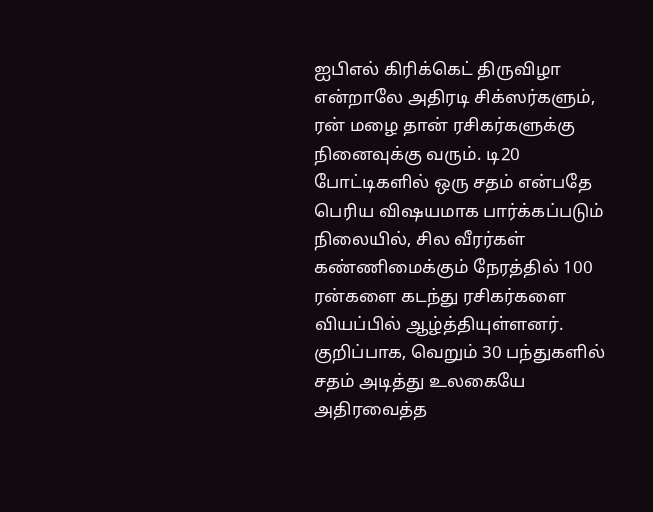ஐபிஎல் கிரிக்கெட் திருவிழா என்றாலே அதிரடி சிக்ஸர்களும், ரன் மழை தான் ரசிகர்களுக்கு நினைவுக்கு வரும். டி20 போட்டிகளில் ஒரு சதம் என்பதே பெரிய விஷயமாக பார்க்கப்படும் நிலையில், சில வீரர்கள் கண்ணிமைக்கும் நேரத்தில் 100 ரன்களை கடந்து ரசிகர்களை வியப்பில் ஆழ்த்தியுள்ளனர். குறிப்பாக, வெறும் 30 பந்துகளில் சதம் அடித்து உலகையே அதிரவைத்த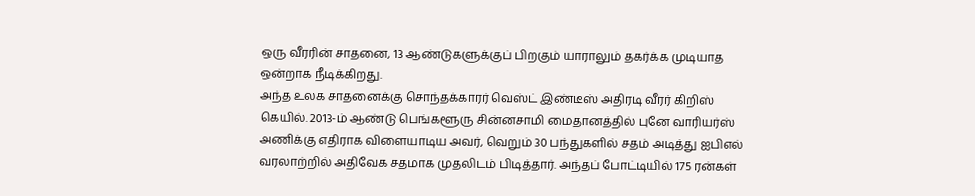ஒரு வீரரின் சாதனை, 13 ஆண்டுகளுக்குப் பிறகும் யாராலும் தகர்க்க முடியாத ஒன்றாக நீடிக்கிறது.
அந்த உலக சாதனைக்கு சொந்தக்காரர் வெஸ்ட் இண்டீஸ் அதிரடி வீரர் கிறிஸ் கெயில். 2013-ம் ஆண்டு பெங்களூரு சின்னசாமி மைதானத்தில் புனே வாரியர்ஸ் அணிக்கு எதிராக விளையாடிய அவர், வெறும் 30 பந்துகளில் சதம் அடித்து ஐபிஎல் வரலாற்றில் அதிவேக சதமாக முதலிடம் பிடித்தார். அந்தப் போட்டியில் 175 ரன்கள்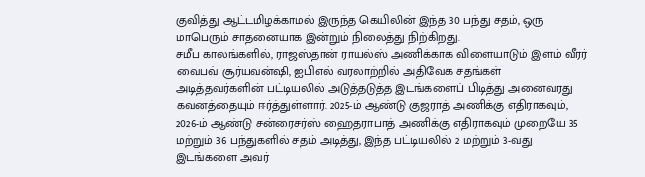குவித்து ஆட்டமிழக்காமல் இருந்த கெயிலின் இந்த 30 பந்து சதம், ஒரு மாபெரும் சாதனையாக இன்றும் நிலைத்து நிற்கிறது.
சமீப காலங்களில், ராஜஸ்தான் ராயல்ஸ் அணிக்காக விளையாடும் இளம் வீரர் வைபவ் சூர்யவன்ஷி, ஐபிஎல் வரலாற்றில் அதிவேக சதங்கள் அடித்தவர்களின் பட்டியலில் அடுத்தடுத்த இடங்களைப் பிடித்து அனைவரது கவனத்தையும் ஈர்த்துள்ளார். 2025-ம் ஆண்டு குஜராத் அணிக்கு எதிராகவும், 2026-ம் ஆண்டு சன்ரைசர்ஸ் ஹைதராபாத் அணிக்கு எதிராகவும் முறையே 35 மற்றும் 36 பந்துகளில் சதம் அடித்து, இந்த பட்டியலில் 2 மற்றும் 3-வது இடங்களை அவர்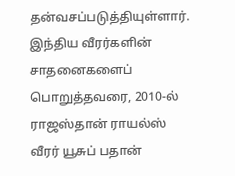தன்வசப்படுத்தியுள்ளார்.
இந்திய வீரர்களின் சாதனைகளைப் பொறுத்தவரை, 2010-ல் ராஜஸ்தான் ராயல்ஸ் வீரர் யூசுப் பதான்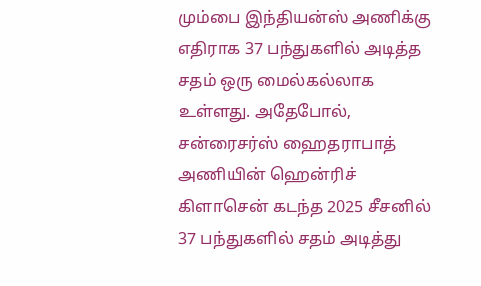மும்பை இந்தியன்ஸ் அணிக்கு எதிராக 37 பந்துகளில் அடித்த சதம் ஒரு மைல்கல்லாக உள்ளது. அதேபோல், சன்ரைசர்ஸ் ஹைதராபாத் அணியின் ஹென்ரிச் கிளாசென் கடந்த 2025 சீசனில் 37 பந்துகளில் சதம் அடித்து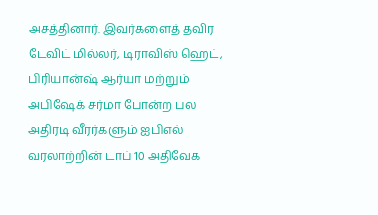அசத்தினார். இவர்களைத் தவிர டேவிட் மில்லர், டிராவிஸ் ஹெட், பிரியான்ஷ் ஆர்யா மற்றும் அபிஷேக் சர்மா போன்ற பல அதிரடி வீரர்களும் ஐபிஎல் வரலாற்றின் டாப் 10 அதிவேக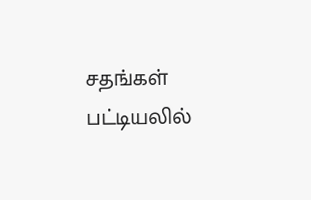சதங்கள் பட்டியலில்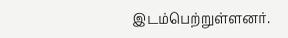இடம்பெற்றுள்ளனர்.